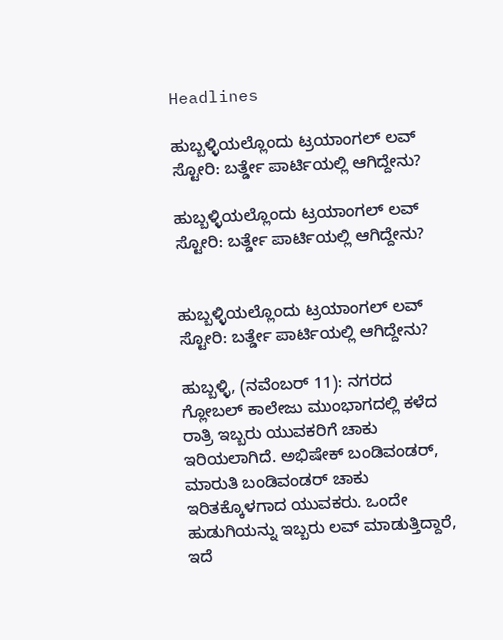Headlines

ಹುಬ್ಬಳ್ಳಿಯಲ್ಲೊಂದು ಟ್ರಯಾಂಗಲ್ ಲವ್ ಸ್ಟೋರಿ: ಬರ್ತ್ಡೇ ಪಾರ್ಟಿಯಲ್ಲಿ ಆಗಿದ್ದೇನು?

ಹುಬ್ಬಳ್ಳಿಯಲ್ಲೊಂದು ಟ್ರಯಾಂಗಲ್ ಲವ್ ಸ್ಟೋರಿ: ಬರ್ತ್ಡೇ ಪಾರ್ಟಿಯಲ್ಲಿ ಆಗಿದ್ದೇನು?


ಹುಬ್ಬಳ್ಳಿಯಲ್ಲೊಂದು ಟ್ರಯಾಂಗಲ್ ಲವ್ ಸ್ಟೋರಿ: ಬರ್ತ್ಡೇ ಪಾರ್ಟಿಯಲ್ಲಿ ಆಗಿದ್ದೇನು?

ಹುಬ್ಬಳ್ಳಿ, (ನವೆಂಬರ್ 11): ನಗರದ ಗ್ಲೋಬಲ್ ಕಾಲೇಜು ಮುಂಭಾಗದಲ್ಲಿ ಕಳೆದ ರಾತ್ರಿ ಇಬ್ಬರು ಯುವಕರಿಗೆ ಚಾಕು ಇರಿಯಲಾಗಿದೆ. ಅಭಿಷೇಕ್ ಬಂಡಿವಂಡರ್, ಮಾರುತಿ ಬಂಡಿವಂಡರ್ ಚಾಕು ಇರಿತಕ್ಕೊಳಗಾದ ಯುವಕರು. ಒಂದೇ ಹುಡುಗಿಯನ್ನು ಇಬ್ಬರು ಲವ್ ಮಾಡುತ್ತಿದ್ದಾರೆ, ಇದೆ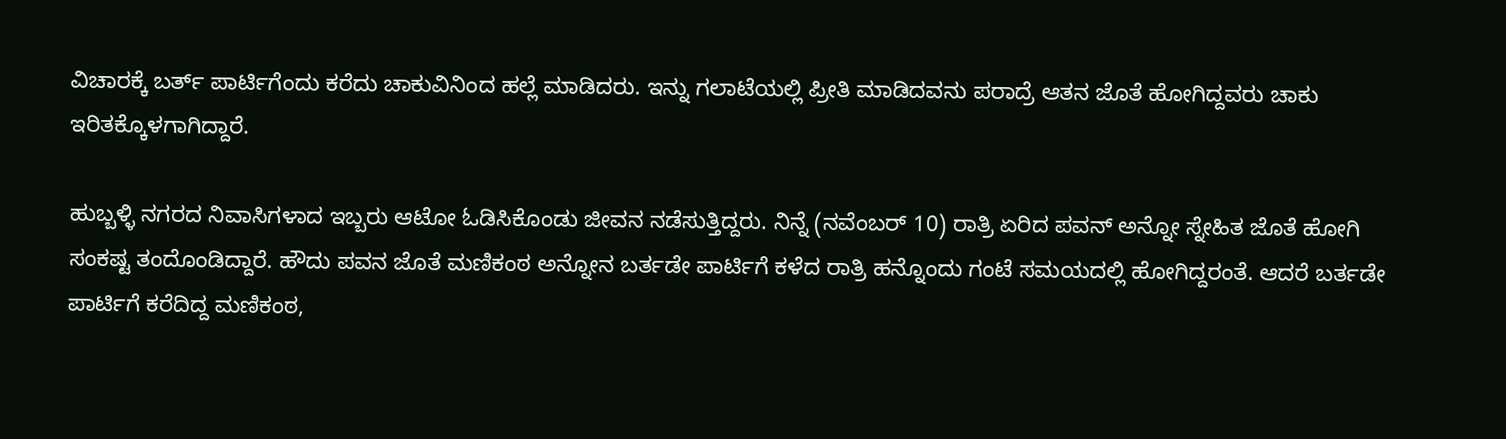ವಿಚಾರಕ್ಕೆ ಬರ್ತ್ ಪಾರ್ಟಿಗೆಂದು ಕರೆದು ಚಾಕುವಿನಿಂದ ಹಲ್ಲೆ ಮಾಡಿದರು. ಇನ್ನು ಗಲಾಟೆಯಲ್ಲಿ ಪ್ರೀತಿ ಮಾಡಿದವನು ಪರಾದ್ರೆ ಆತನ ಜೊತೆ ಹೋಗಿದ್ದವರು ಚಾಕು ಇರಿತಕ್ಕೊಳಗಾಗಿದ್ದಾರೆ.

ಹುಬ್ಬಳ್ಳಿ ನಗರದ ನಿವಾಸಿಗಳಾದ ಇಬ್ಬರು ಆಟೋ ಓಡಿಸಿಕೊಂಡು ಜೀವನ ನಡೆಸುತ್ತಿದ್ದರು. ನಿನ್ನೆ (ನವೆಂಬರ್ 10) ರಾತ್ರಿ ಏರಿದ ಪವನ್ ಅನ್ನೋ ಸ್ನೇಹಿತ ಜೊತೆ ಹೋಗಿ ಸಂಕಷ್ಟ ತಂದೊಂಡಿದ್ದಾರೆ. ಹೌದು ಪವನ ಜೊತೆ ಮಣಿಕಂಠ ಅನ್ನೋನ ಬರ್ತಡೇ ಪಾರ್ಟಿಗೆ ಕಳೆದ ರಾತ್ರಿ ಹನ್ನೊಂದು ಗಂಟೆ ಸಮಯದಲ್ಲಿ ಹೋಗಿದ್ದರಂತೆ. ಆದರೆ ಬರ್ತಡೇ ಪಾರ್ಟಿಗೆ ಕರೆದಿದ್ದ ಮಣಿಕಂಠ,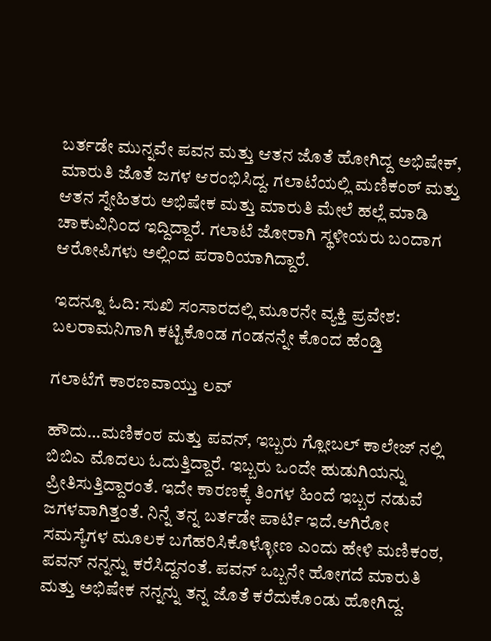ಬರ್ತಡೇ ಮುನ್ನವೇ ಪವನ ಮತ್ತು ಆತನ ಜೊತೆ ಹೋಗಿದ್ದ ಅಭಿಷೇಕ್, ಮಾರುತಿ ಜೊತೆ ಜಗಳ ಆರಂಭಿಸಿದ್ದ. ಗಲಾಟೆಯಲ್ಲಿ ಮಣಿಕಂಠ್ ಮತ್ತು ಆತನ ಸ್ನೇಹಿತರು ಅಭಿಷೇಕ ಮತ್ತು ಮಾರುತಿ ಮೇಲೆ ಹಲ್ಲೆ ಮಾಡಿ ಚಾಕುವಿನಿಂದ ಇದ್ದಿದ್ದಾರೆ. ಗಲಾಟೆ ಜೋರಾಗಿ ಸ್ಥಳೀಯರು ಬಂದಾಗ ಆರೋಪಿಗಳು ಅಲ್ಲಿಂದ ಪರಾರಿಯಾಗಿದ್ದಾರೆ.

ಇದನ್ನೂ ಓದಿ: ಸುಖಿ ಸಂಸಾರದಲ್ಲಿ ಮೂರನೇ ವ್ಯಕ್ತಿ ಪ್ರವೇಶ: ಬಲರಾಮನಿಗಾಗಿ ಕಟ್ಟಿಕೊಂಡ ಗಂಡನನ್ನೇ ಕೊಂದ ಹೆಂಡ್ತಿ

ಗಲಾಟೆಗೆ ಕಾರಣವಾಯ್ತು ಲವ್

ಹೌದು…ಮಣಿಕಂಠ ಮತ್ತು ಪವನ್, ಇಬ್ಬರು ಗ್ಲೋಬಲ್ ಕಾಲೇಜ್ ನಲ್ಲಿ ಬಿಬಿಎ ಮೊದಲು ಓದುತ್ತಿದ್ದಾರೆ. ಇಬ್ಬರು ಒಂದೇ ಹುಡುಗಿಯನ್ನು ಪ್ರೀತಿಸುತ್ತಿದ್ದಾರಂತೆ. ಇದೇ ಕಾರಣಕ್ಕೆ ತಿಂಗಳ ಹಿಂದೆ ಇಬ್ಬರ ನಡುವೆ ಜಗಳವಾಗಿತ್ತಂತೆ. ನಿನ್ನೆ ತನ್ನ ಬರ್ತಡೇ ಪಾರ್ಟಿ ಇದೆ.ಆಗಿರೋ ಸಮಸ್ಯೆಗಳ ಮೂಲಕ ಬಗೆಹರಿಸಿಕೊಳ್ಳೋಣ ಎಂದು ಹೇಳಿ ಮಣಿಕಂಠ, ಪವನ್ ನನ್ನನ್ನು ಕರೆಸಿದ್ದನಂತೆ. ಪವನ್ ಒಬ್ಬನೇ ಹೋಗದೆ ಮಾರುತಿ ಮತ್ತು ಅಭಿಷೇಕ ನನ್ನನ್ನು ತನ್ನ ಜೊತೆ ಕರೆದುಕೊಂಡು ಹೋಗಿದ್ದ.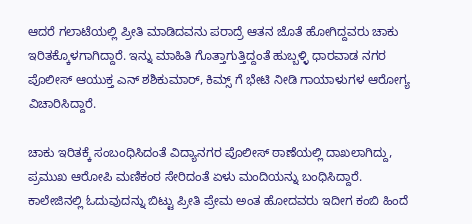ಆದರೆ ಗಲಾಟೆಯಲ್ಲಿ ಪ್ರೀತಿ ಮಾಡಿದವನು ಪರಾದ್ರೆ ಆತನ ಜೊತೆ ಹೋಗಿದ್ದವರು ಚಾಕು ಇರಿತಕ್ಕೊಳಗಾಗಿದ್ದಾರೆ. ಇನ್ನು ಮಾಹಿತಿ ಗೊತ್ತಾಗುತ್ತಿದ್ದಂತೆ ಹುಬ್ಬಳ್ಳಿ ಧಾರವಾಡ ನಗರ ಪೊಲೀಸ್ ಆಯುಕ್ತ ಎನ್ ಶಶಿಕುಮಾರ್, ಕಿಮ್ಸ್ ಗೆ ಭೇಟಿ ನೀಡಿ ಗಾಯಾಳುಗಳ ಆರೋಗ್ಯ ವಿಚಾರಿಸಿದ್ದಾರೆ.

ಚಾಕು ಇರಿತಕ್ಕೆ ಸಂಬಂಧಿಸಿದಂತೆ ವಿದ್ಯಾನಗರ ಪೊಲೀಸ್ ಠಾಣೆಯಲ್ಲಿ ದಾಖಲಾಗಿದ್ದು, ಪ್ರಮುಖ ಆರೋಪಿ ಮಣಿಕಂಠ ಸೇರಿದಂತೆ ಏಳು ಮಂದಿಯನ್ನು ಬಂಧಿಸಿದ್ದಾರೆ. ಕಾಲೇಜಿನಲ್ಲಿ ಓದುವುದನ್ನು ಬಿಟ್ಟು ಪ್ರೀತಿ ಪ್ರೇಮ ಅಂತ ಹೋದವರು ಇದೀಗ ಕಂಬಿ ಹಿಂದೆ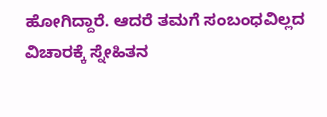ಹೋಗಿದ್ದಾರೆ. ಆದರೆ ತಮಗೆ ಸಂಬಂಧವಿಲ್ಲದ ವಿಚಾರಕ್ಕೆ ಸ್ನೇಹಿತನ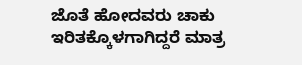ಜೊತೆ ಹೋದವರು ಚಾಕು ಇರಿತಕ್ಕೊಳಗಾಗಿದ್ದರೆ ಮಾತ್ರ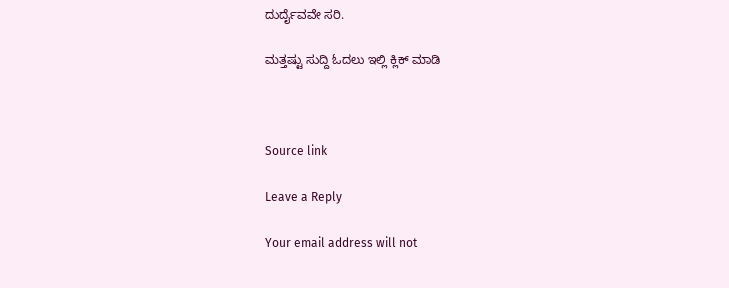ದುರ್ದೈವವೇ ಸರಿ.

ಮತ್ತಷ್ಟು ಸುದ್ದಿ ಓದಲು ಇಲ್ಲಿ ಕ್ಲಿಕ್ ಮಾಡಿ



Source link

Leave a Reply

Your email address will not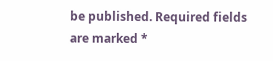be published. Required fields are marked *